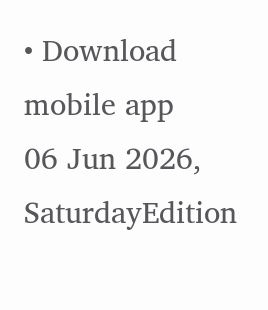• Download mobile app
06 Jun 2026, SaturdayEdition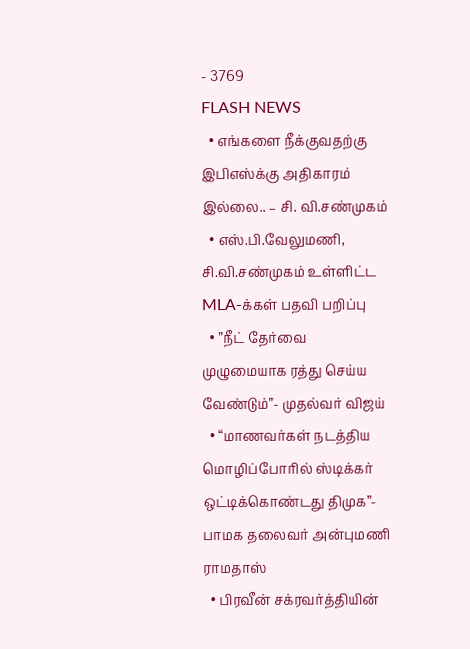- 3769
FLASH NEWS
  • எங்களை நீக்குவதற்கு இபிஎஸ்க்கு அதிகாரம் இல்லை.. – சி. வி.சண்முகம்
  • எஸ்.பி.வேலுமணி, சி.வி.சண்முகம் உள்ளிட்ட MLA-க்கள் பதவி பறிப்பு
  • ”நீட் தேர்வை முழுமையாக ரத்து செய்ய வேண்டும்”- முதல்வர் விஜய்
  • “மாணவர்கள் நடத்திய மொழிப்போரில் ஸ்டிக்கர் ஒட்டிக்கொண்டது திமுக”- பாமக தலைவர் அன்புமணி ராமதாஸ்
  • பிரவீன் சக்ரவர்த்தியின்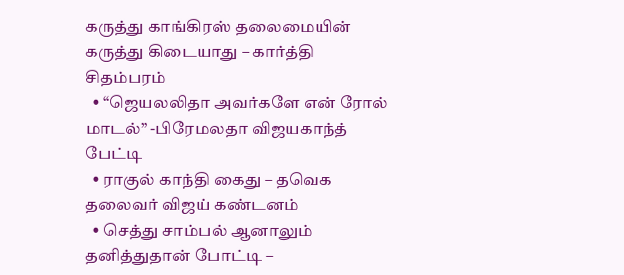கருத்து காங்கிரஸ் தலைமையின் கருத்து கிடையாது – கார்த்தி சிதம்பரம்
  • “ஜெயலலிதா அவர்களே என் ரோல் மாடல்” -பிரேமலதா விஜயகாந்த் பேட்டி
  • ராகுல் காந்தி கைது – தவெக தலைவர் விஜய் கண்டனம்
  • செத்து சாம்பல் ஆனாலும் தனித்துதான் போட்டி –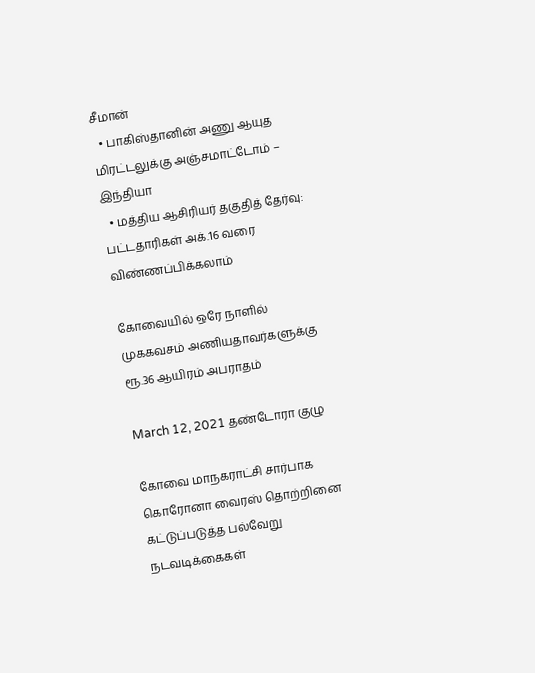சீமான்
  • பாகிஸ்தானின் அணு ஆயுத மிரட்டலுக்கு அஞ்சமாட்டோம் – இந்தியா
  • மத்திய ஆசிரியர் தகுதித் தேர்வு: பட்டதாரிகள் அக்.16 வரை விண்ணப்பிக்கலாம்

கோவையில் ஒரே நாளில் முககவசம் அணியதாவர்களுக்கு ரூ.36 ஆயிரம் அபராதம்

March 12, 2021 தண்டோரா குழு

கோவை மாநகராட்சி சார்பாக கொரோனா வைரஸ் தொற்றினை கட்டுப்படுத்த பல்வேறு நடவடிக்கைகள்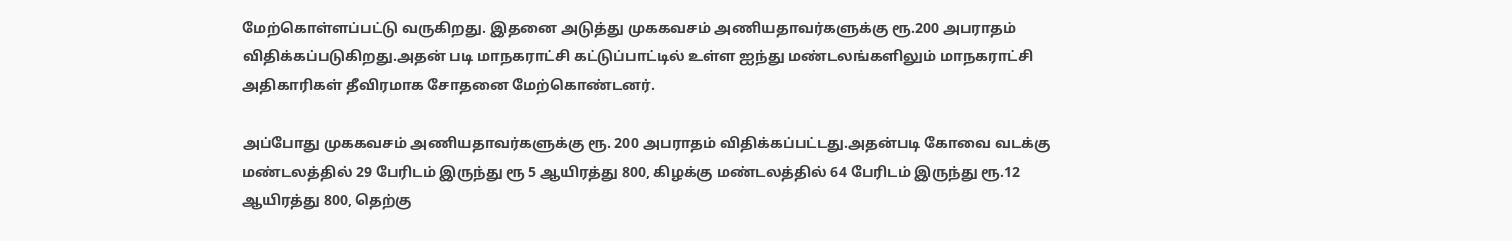மேற்கொள்ளப்பட்டு வருகிறது. இதனை அடுத்து முககவசம் அணியதாவர்களுக்கு ரூ.200 அபராதம் விதிக்கப்படுகிறது.அதன் படி மாநகராட்சி கட்டுப்பாட்டில் உள்ள ஐந்து மண்டலங்களிலும் மாநகராட்சி அதிகாரிகள் தீவிரமாக சோதனை மேற்கொண்டனர்.

அப்போது முககவசம் அணியதாவர்களுக்கு ரூ. 200 அபராதம் விதிக்கப்பட்டது.அதன்படி கோவை வடக்கு மண்டலத்தில் 29 பேரிடம் இருந்து ரூ 5 ஆயிரத்து 800, கிழக்கு மண்டலத்தில் 64 பேரிடம் இருந்து ரூ.12 ஆயிரத்து 800, தெற்கு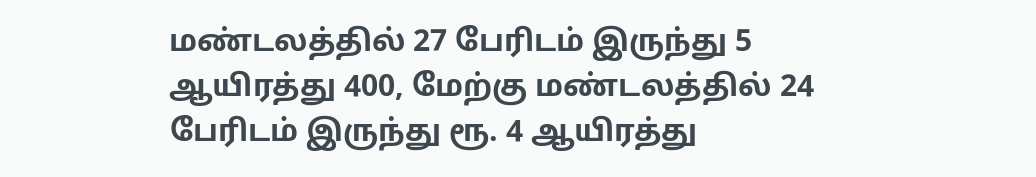மண்டலத்தில் 27 பேரிடம் இருந்து 5 ஆயிரத்து 400, மேற்கு மண்டலத்தில் 24 பேரிடம் இருந்து ரூ. 4 ஆயிரத்து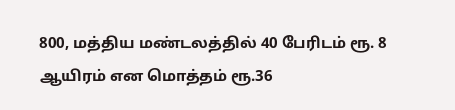800, மத்திய மண்டலத்தில் 40 பேரிடம் ரூ. 8 ஆயிரம் என மொத்தம் ரூ.36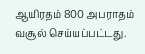ஆயிரதம் 800 அபராதம் வசூல் செய்யப்பட்டது.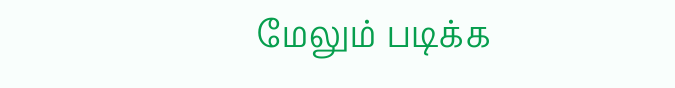மேலும் படிக்க